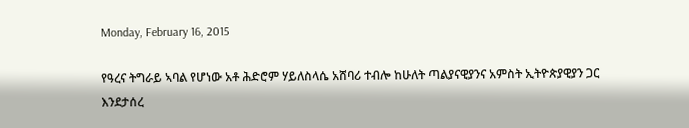Monday, February 16, 2015

የዓረና ትግራይ ኣባል የሆነው አቶ ሕድሮም ሃይለስላሴ አሸባሪ ተብሎ ከሁለት ጣልያናዊያንና አምስት ኢትዮጵያዊያን ጋር እንደታሰረ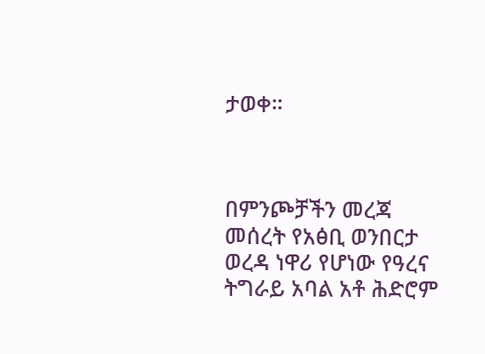ታወቀ።



በምንጮቻችን መረጃ መሰረት የአፅቢ ወንበርታ ወረዳ ነዋሪ የሆነው የዓረና ትግራይ አባል አቶ ሕድሮም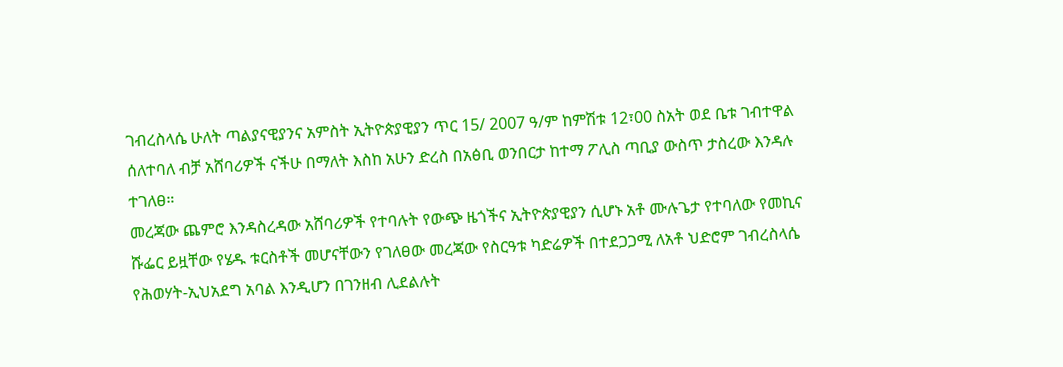ገብረስላሴ ሁለት ጣልያናዊያንና አምስት ኢትዮጵያዊያን ጥር 15/ 2007 ዓ/ም ከምሽቱ 12፣00 ስአት ወደ ቤቱ ገብተዋል ሰለተባለ ብቻ አሸባሪዎች ናችሁ በማለት እስከ አሁን ድረስ በአፅቢ ወንበርታ ከተማ ፖሊስ ጣቢያ ውስጥ ታስረው እንዳሉ ተገለፀ።
መረጃው ጨምሮ እንዳስረዳው አሸባሪዎች የተባሉት የውጭ ዜጎችና ኢትዮጵያዊያን ሲሆኑ አቶ ሙሉጌታ የተባለው የመኪና ሹፌር ይዟቸው የሄዱ ቱርስቶች መሆናቸውን የገለፀው መረጃው የስርዓቱ ካድሬዎች በተደጋጋሚ ለአቶ ህድሮም ገብረስላሴ የሕወሃት-ኢህአደግ አባል እንዲሆን በገንዘብ ሊደልሉት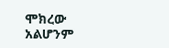ሞክረው አልሆንም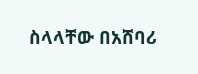ስላላቸው በአሸባሪ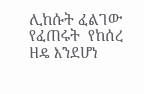ሊከሱት ፈልገው የፈጠሩት  የከሰረ ዘዴ እንደሆነ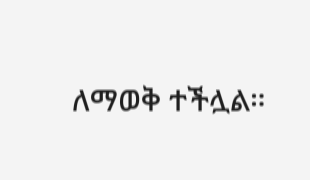ለማወቅ ተችሏል።